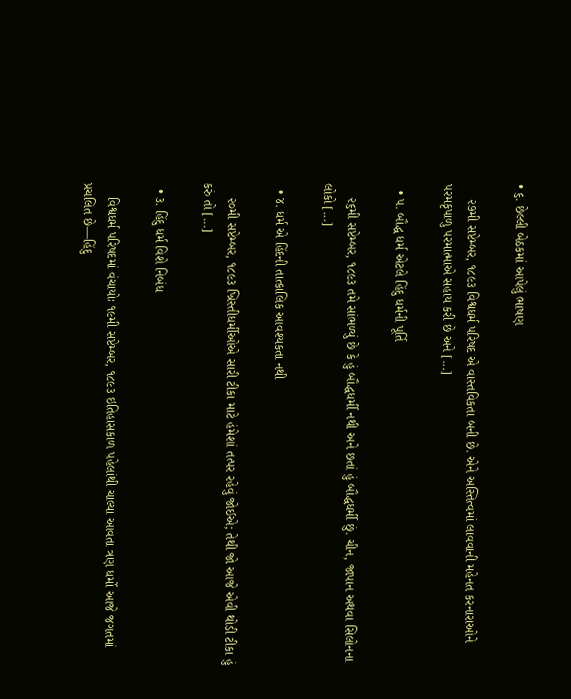• ૬. છેલ્લી બેઠકમાં આપેલું ભાષણ

    ૨૭મી સપ્ટેમ્બર, ૧૮૯૩ વિશ્વધર્મ પરિષદ એ વાસ્તવિકતા બની છે. એને અસ્તિત્વમાં લાવવાની મહેનત કરનારાઓને પરમકૃપાળુ પરમાત્માએ સહાય કરી છે અને [...]

  • ૫. બૌદ્ધ ધર્મ એટલે હિંદુ ધર્મની પૂર્તિ

    ૨૬મી સપ્ટેમ્બર, ૧૮૯૩ તમે સાંભળ્યું છે કે હું બૌદ્ધધર્મી નથી અને છતાં હું બૌદ્ધધર્મી છું. ચીન, જાપાન અથવા સિલોનના લોકો [...]

  • ૪. ધર્મ એ હિંદની તાત્કાલિક આવશ્યકતા નથી

    ૨૦મી સપ્ટેમ્બર, ૧૮૯૩ ખ્રિસ્તીધર્મીઓએ સારી ટીકા માટે હંમેશાં તત્પર રહેવું જોઈએ; તેથી જો આજે એવી થોડી ટીકા હું કરું તો [...]

  • ૩. હિંદુ ધર્મ વિશે નિબંધ

    વિશ્વધર્મ પરિષદમાં વંચાયોઃ ૧૯મી સપ્ટેમ્બર, ૧૮૯૩ ઇતિહાસકાળ પહેલાંથી ચાલ્યા આવતા ત્રણ ધર્મો આજે જગતમાં પ્રચલિત છે—હિંદુ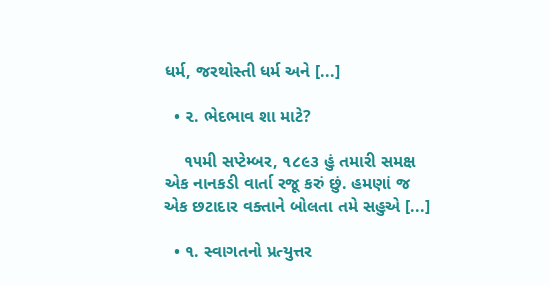ધર્મ, જરથોસ્તી ધર્મ અને [...]

  • ૨. ભેદભાવ શા માટે?

    ૧૫મી સપ્ટેમ્બર, ૧૮૯૩ હું તમારી સમક્ષ એક નાનકડી વાર્તા રજૂ કરું છું. હમણાં જ એક છટાદાર વક્તાને બોલતા તમે સહુએ [...]

  • ૧. સ્વાગતનો પ્રત્યુત્તર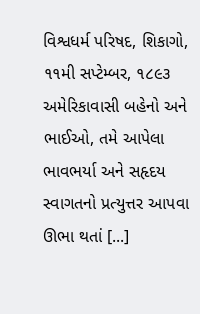વિશ્વધર્મ પરિષદ, શિકાગો, ૧૧મી સપ્ટેમ્બર, ૧૮૯૩ અમેરિકાવાસી બહેનો અને ભાઈઓ, તમે આપેલા ભાવભર્યા અને સહૃદય સ્વાગતનો પ્રત્યુત્તર આપવા ઊભા થતાં [...]